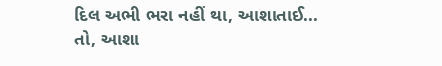દિલ અભી ભરા નહીં થા, આશાતાઈ...
તો, આશા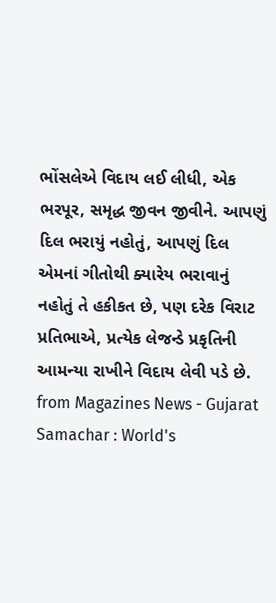ભોંસલેએ વિદાય લઈ લીધી, એક ભરપૂર, સમૃદ્ધ જીવન જીવીને. આપણું દિલ ભરાયું નહોતું, આપણું દિલ એમનાં ગીતોથી ક્યારેય ભરાવાનું નહોતું તે હકીકત છે, પણ દરેક વિરાટ પ્રતિભાએ, પ્રત્યેક લેજન્ડે પ્રકૃતિની આમન્યા રાખીને વિદાય લેવી પડે છે.
from Magazines News - Gujarat Samachar : World's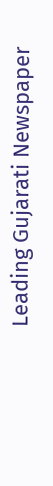Leading Gujarati Newspaper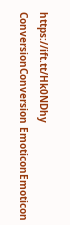https://ift.tt/Hk0NDhy
ConversionConversion EmoticonEmoticon